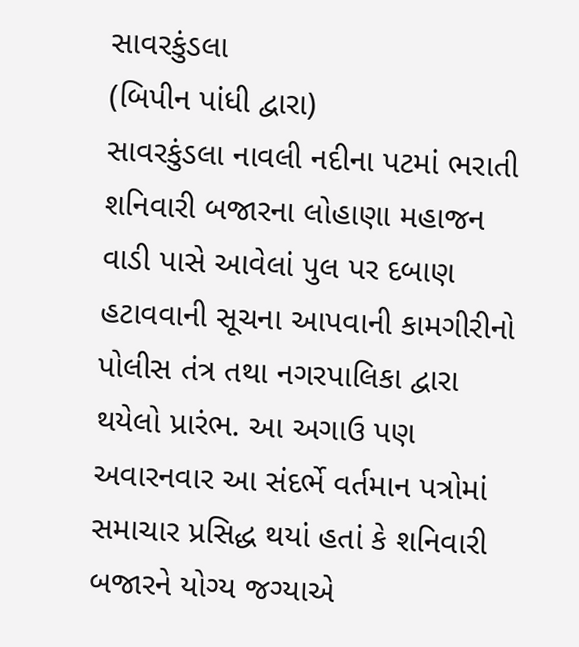સાવરકુંડલા
(બિપીન પાંધી દ્વારા)
સાવરકુંડલા નાવલી નદીના પટમાં ભરાતી શનિવારી બજારના લોહાણા મહાજન વાડી પાસે આવેલાં પુલ પર દબાણ હટાવવાની સૂચના આપવાની કામગીરીનો પોલીસ તંત્ર તથા નગરપાલિકા દ્વારા થયેલો પ્રારંભ. આ અગાઉ પણ અવારનવાર આ સંદર્ભે વર્તમાન પત્રોમાં સમાચાર પ્રસિદ્ધ થયાં હતાં કે શનિવારી બજારને યોગ્ય જગ્યાએ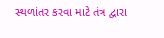સ્થળાંતર કરવા માટે તંત્ર દ્વારા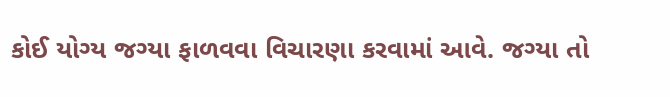કોઈ યોગ્ય જગ્યા ફાળવવા વિચારણા કરવામાં આવે. જગ્યા તો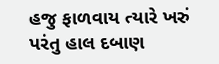હજુ ફાળવાય ત્યારે ખરું પરંતુ હાલ દબાણ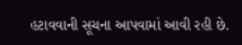હટાવવાની સૂચના આપવામાં આવી રહી છે.